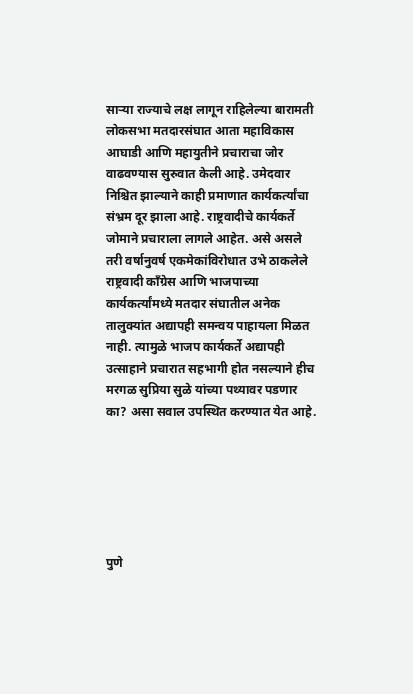साऱ्या राज्याचे लक्ष लागून राहिलेल्या बारामती लोकसभा मतदारसंघात आता महाविकास आघाडी आणि महायुतीने प्रचाराचा जोर वाढवण्यास सुरुवात केली आहे. उमेदवार निश्चित झाल्याने काही प्रमाणात कार्यकर्त्यांचा संभ्रम दूर झाला आहे. राष्ट्रवादीचे कार्यकर्ते जोमाने प्रचाराला लागले आहेत. असे असले तरी वर्षानुवर्ष एकमेकांविरोधात उभे ठाकलेले राष्ट्रवादी काँग्रेस आणि भाजपाच्या कार्यकर्त्यांमध्ये मतदार संघातील अनेक तालुक्यांत अद्यापही समन्वय पाहायला मिळत नाही. त्यामुळे भाजप कार्यकर्ते अद्यापही उत्साहाने प्रचारात सहभागी होत नसल्याने हीच मरगळ सुप्रिया सुळे यांच्या पथ्यावर पडणार का? असा सवाल उपस्थित करण्यात येत आहे.






पुणे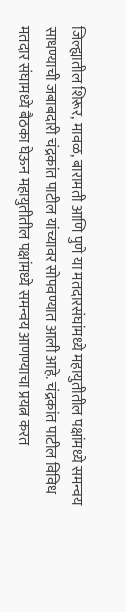जिल्ह्यातील शिरूर, मावळ, बारामती आणि पुणे या मतदारसंघांमध्ये महायुतीतील पक्षांमध्ये समन्वय साधण्याची जबाबदारी चंद्रकांत पाटील यांच्यावर सोपवण्यात आली आहे. चंद्रकांत पाटील विविध मतदार संघामध्ये बैठका घेऊन महायुतीतील पक्षांमध्ये समन्वय आणण्याचा प्रयत्न करत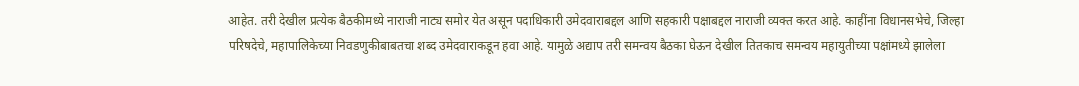आहेत. तरी देखील प्रत्येक बैठकीमध्ये नाराजी नाट्य समोर येत असून पदाधिकारी उमेदवाराबद्दल आणि सहकारी पक्षाबद्दल नाराजी व्यक्त करत आहे. काहींना विधानसभेचे, जिल्हा परिषदेचे, महापालिकेच्या निवडणुकीबाबतचा शब्द उमेदवाराकडून हवा आहे. यामुळे अद्याप तरी समन्वय बैठका घेऊन देखील तितकाच समन्वय महायुतीच्या पक्षांमध्ये झालेला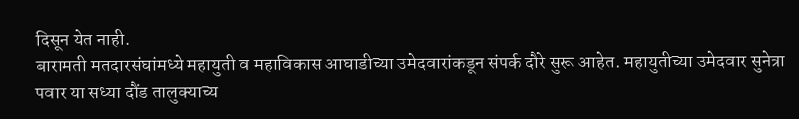दिसून येत नाही.
बारामती मतदारसंघांमध्ये महायुती व महाविकास आघाडीच्या उमेदवारांकडून संपर्क दौरे सुरू आहेत. महायुतीच्या उमेदवार सुनेत्रा पवार या सध्या दौंड तालुक्याच्य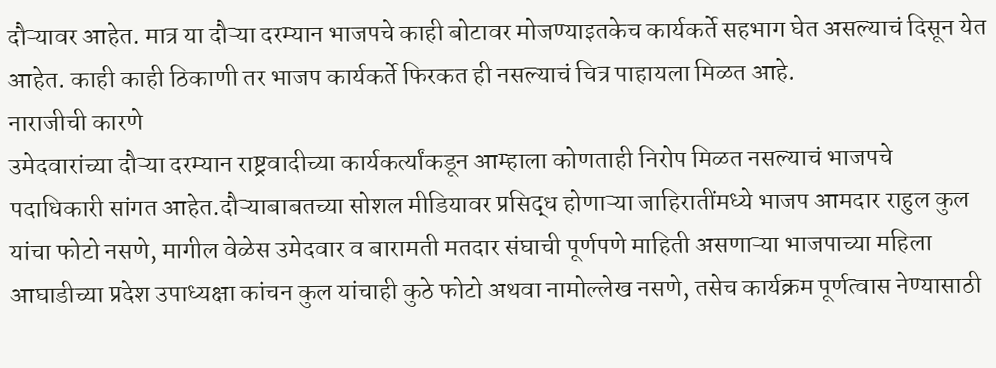दौऱ्यावर आहेत. मात्र या दौऱ्या दरम्यान भाजपचे काही बोटावर मोजण्याइतकेच कार्यकर्ते सहभाग घेत असल्याचं दिसून येत आहेत. काही काही ठिकाणी तर भाजप कार्यकर्ते फिरकत ही नसल्याचं चित्र पाहायला मिळत आहे.
नाराजीची कारणे
उमेदवारांच्या दौऱ्या दरम्यान राष्ट्रवादीच्या कार्यकर्त्यांकडून आम्हाला कोणताही निरोप मिळत नसल्याचं भाजपचे पदाधिकारी सांगत आहेत.दौऱ्याबाबतच्या सोशल मीडियावर प्रसिद्ध होणाऱ्या जाहिरातींमध्ये भाजप आमदार राहुल कुल यांचा फोटो नसणे, मागील वेळेस उमेदवार व बारामती मतदार संघाची पूर्णपणे माहिती असणाऱ्या भाजपाच्या महिला आघाडीच्या प्रदेश उपाध्यक्षा कांचन कुल यांचाही कुठे फोटो अथवा नामोल्लेख नसणे, तसेच कार्यक्रम पूर्णत्वास नेण्यासाठी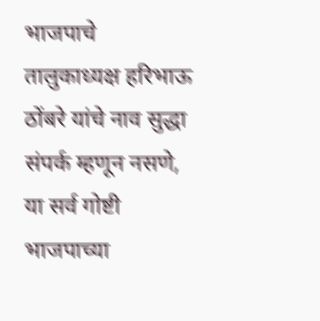भाजपाचे तालुकाध्यक्ष हरिभाऊ ठोंबरे यांचे नाव सुद्धा संपर्क म्हणून नसणे, या सर्व गोष्टी भाजपाच्या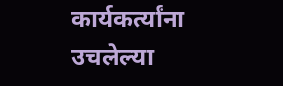कार्यकर्त्यांना उचलेल्या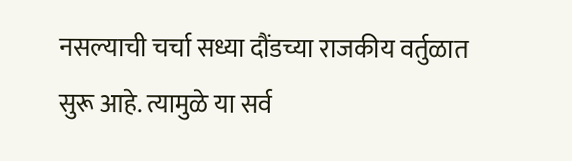नसल्याची चर्चा सध्या दौंडच्या राजकीय वर्तुळात सुरू आहे. त्यामुळे या सर्व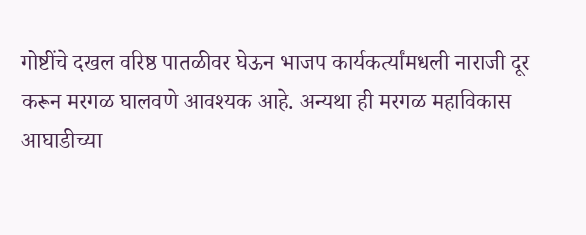गोष्टींचे दखल वरिष्ठ पातळीवर घेऊन भाजप कार्यकर्त्यांमधली नाराजी दूर करून मरगळ घालवणे आवश्यक आहे. अन्यथा ही मरगळ महाविकास आघाडीच्या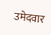उमेदवार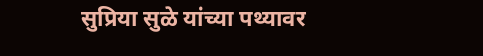सुप्रिया सुळे यांच्या पथ्यावर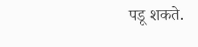पडू शकते.